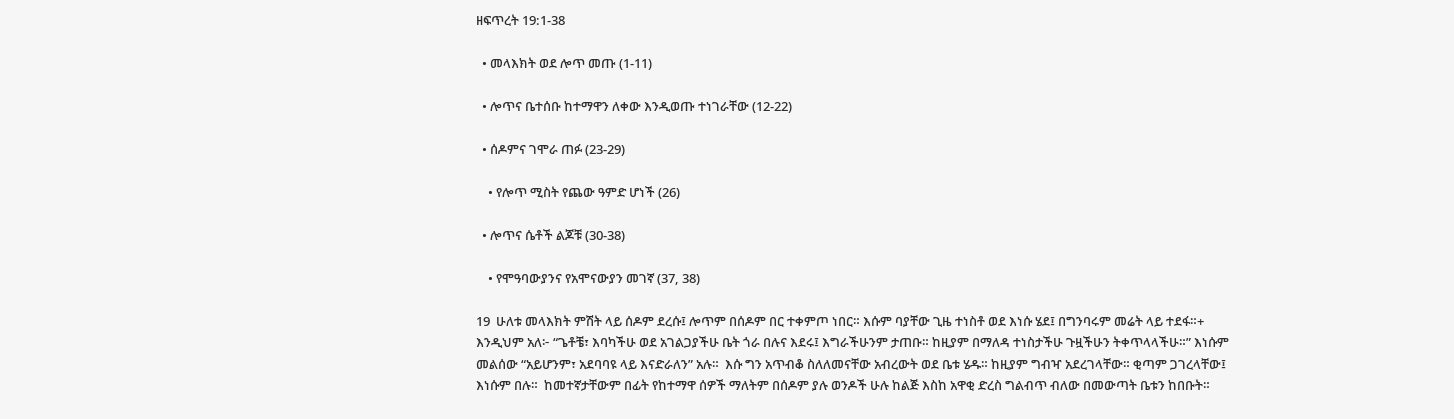ዘፍጥረት 19:1-38

  • መላእክት ወደ ሎጥ መጡ (1-11)

  • ሎጥና ቤተሰቡ ከተማዋን ለቀው እንዲወጡ ተነገራቸው (12-22)

  • ሰዶምና ገሞራ ጠፉ (23-29)

    • የሎጥ ሚስት የጨው ዓምድ ሆነች (26)

  • ሎጥና ሴቶች ልጆቹ (30-38)

    • የሞዓባውያንና የአሞናውያን መገኛ (37, 38)

19  ሁለቱ መላእክት ምሽት ላይ ሰዶም ደረሱ፤ ሎጥም በሰዶም በር ተቀምጦ ነበር። እሱም ባያቸው ጊዜ ተነስቶ ወደ እነሱ ሄደ፤ በግንባሩም መሬት ላይ ተደፋ።+  እንዲህም አለ፦ “ጌቶቼ፣ እባካችሁ ወደ አገልጋያችሁ ቤት ጎራ በሉና እደሩ፤ እግራችሁንም ታጠቡ። ከዚያም በማለዳ ተነስታችሁ ጉዟችሁን ትቀጥላላችሁ።” እነሱም መልሰው “አይሆንም፣ አደባባዩ ላይ እናድራለን” አሉ።  እሱ ግን አጥብቆ ስለለመናቸው አብረውት ወደ ቤቱ ሄዱ። ከዚያም ግብዣ አደረገላቸው። ቂጣም ጋገረላቸው፤ እነሱም በሉ።  ከመተኛታቸውም በፊት የከተማዋ ሰዎች ማለትም በሰዶም ያሉ ወንዶች ሁሉ ከልጅ እስከ አዋቂ ድረስ ግልብጥ ብለው በመውጣት ቤቱን ከበቡት።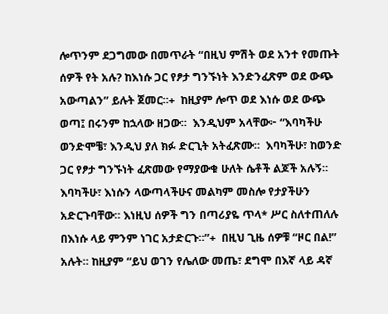ሎጥንም ደጋግመው በመጥራት “በዚህ ምሽት ወደ አንተ የመጡት ሰዎች የት አሉ? ከእነሱ ጋር የፆታ ግንኙነት እንድንፈጽም ወደ ውጭ አውጣልን” ይሉት ጀመር።+  ከዚያም ሎጥ ወደ እነሱ ወደ ውጭ ወጣ፤ በሩንም ከኋላው ዘጋው።  እንዲህም አላቸው፦ “እባካችሁ ወንድሞቼ፣ እንዲህ ያለ ክፉ ድርጊት አትፈጽሙ።  እባካችሁ፣ ከወንድ ጋር የፆታ ግንኙነት ፈጽመው የማያውቁ ሁለት ሴቶች ልጆች አሉኝ። እባካችሁ፣ እነሱን ላውጣላችሁና መልካም መስሎ የታያችሁን አድርጉባቸው። እነዚህ ሰዎች ግን በጣሪያዬ ጥላ* ሥር ስለተጠለሉ በእነሱ ላይ ምንም ነገር አታድርጉ።”+  በዚህ ጊዜ ሰዎቹ “ዞር በል!” አሉት። ከዚያም “ይህ ወገን የሌለው መጤ፣ ደግሞ በእኛ ላይ ዳኛ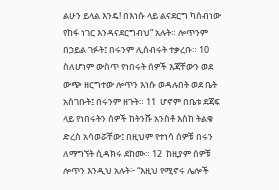ልሁን ይላል እንዴ! በእነሱ ላይ ልናደርግ ካሰብነው የከፋ ነገር እንዳናደርግብህ” አሉት። ሎጥንም በኃይል ገፉት፤ በሩንም ሊሰብሩት ተቃረቡ። 10  ስለሆነም ውስጥ የነበሩት ሰዎች እጃቸውን ወደ ውጭ ዘርግተው ሎጥን እነሱ ወዳሉበት ወደ ቤት አስገቡት፤ በሩንም ዘጉት። 11  ሆኖም በቤቱ ደጃፍ ላይ የነበሩትን ሰዎች ከትንሹ አንስቶ እስከ ትልቁ ድረስ አሳወሯቸው፤ በዚህም የተነሳ ሰዎቹ በሩን ለማግኘት ሲዳክሩ ደከሙ። 12  ከዚያም ሰዎቹ ሎጥን እንዲህ አሉት፦ “እዚህ የሚኖሩ ሌሎች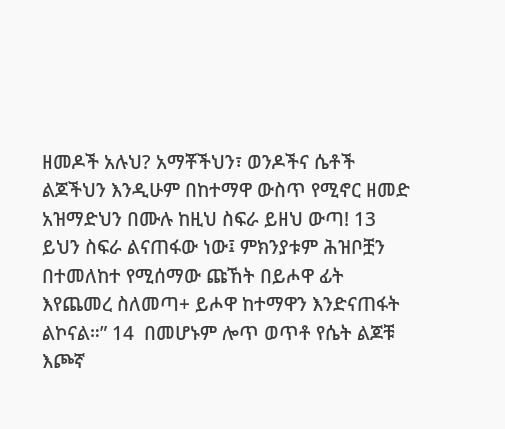ዘመዶች አሉህ? አማቾችህን፣ ወንዶችና ሴቶች ልጆችህን እንዲሁም በከተማዋ ውስጥ የሚኖር ዘመድ አዝማድህን በሙሉ ከዚህ ስፍራ ይዘህ ውጣ! 13  ይህን ስፍራ ልናጠፋው ነው፤ ምክንያቱም ሕዝቦቿን በተመለከተ የሚሰማው ጩኸት በይሖዋ ፊት እየጨመረ ስለመጣ+ ይሖዋ ከተማዋን እንድናጠፋት ልኮናል።” 14  በመሆኑም ሎጥ ወጥቶ የሴት ልጆቹ እጮኛ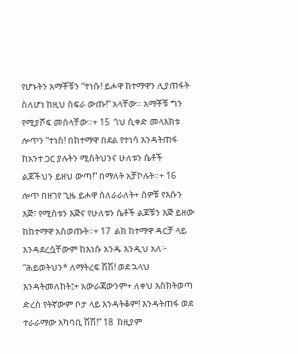የሆኑትን አማቾቹን “ተነሱ! ይሖዋ ከተማዋን ሊያጠፋት ስለሆነ ከዚህ ስፍራ ውጡ!” አላቸው። አማቾቹ ግን የሚያሾፍ መሰላቸው።+ 15  ጎህ ሲቀድ መላእክቱ ሎጥን “ተነስ! በከተማዋ በደል የተነሳ እንዳትጠፋ ከአንተ ጋር ያሉትን ሚስትህንና ሁለቱን ሴቶች ልጆችህን ይዘህ ውጣ!” በማለት አቻኮሉት።+ 16  ሎጥ በዘገየ ጊዜ ይሖዋ ስለራራለት+ ሰዎቹ የእሱን እጅ፣ የሚስቱን እጅና የሁለቱን ሴቶች ልጆቹን እጅ ይዘው ከከተማዋ አስወጡት።+ 17  ልክ ከተማዋ ዳርቻ ላይ እንዳደረሷቸውም ከእነሱ አንዱ እንዲህ አለ፦ “ሕይወትህን* ለማትረፍ ሽሽ! ወደ ኋላህ እንዳትመለከት፤+ አውራጃውንም+ ለቀህ እስክትወጣ ድረስ የትኛውም ቦታ ላይ እንዳትቆም! እንዳትጠፋ ወደ ተራራማው አካባቢ ሽሽ!” 18  ከዚያም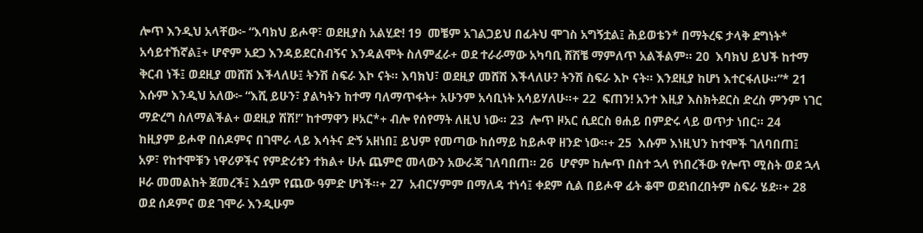ሎጥ እንዲህ አላቸው፦ “እባክህ ይሖዋ፣ ወደዚያስ አልሂድ! 19  መቼም አገልጋይህ በፊትህ ሞገስ አግኝቷል፤ ሕይወቴን* በማትረፍ ታላቅ ደግነት* አሳይተኸኛል፤+ ሆኖም አደጋ እንዳይደርስብኝና እንዳልሞት ስለምፈራ+ ወደ ተራራማው አካባቢ ሸሽቼ ማምለጥ አልችልም። 20  እባክህ ይህች ከተማ ቅርብ ነች፤ ወደዚያ መሸሽ እችላለሁ፤ ትንሽ ስፍራ እኮ ናት። እባክህ፣ ወደዚያ መሸሽ እችላለሁ? ትንሽ ስፍራ እኮ ናት። እንደዚያ ከሆነ እተርፋለሁ።”* 21  እሱም እንዲህ አለው፦ “እሺ ይሁን፣ ያልካትን ከተማ ባለማጥፋት+ አሁንም አሳቢነት አሳይሃለሁ።+ 22  ፍጠን! አንተ እዚያ እስክትደርስ ድረስ ምንም ነገር ማድረግ ስለማልችል+ ወደዚያ ሽሽ!” ከተማዋን ዞአር*+ ብሎ የሰየማት ለዚህ ነው። 23  ሎጥ ዞአር ሲደርስ ፀሐይ በምድሩ ላይ ወጥታ ነበር። 24  ከዚያም ይሖዋ በሰዶምና በገሞራ ላይ እሳትና ድኝ አዘነበ፤ ይህም የመጣው ከሰማይ ከይሖዋ ዘንድ ነው።+ 25  እሱም እነዚህን ከተሞች ገለባበጠ፤ አዎ፣ የከተሞቹን ነዋሪዎችና የምድሪቱን ተክል+ ሁሉ ጨምሮ መላውን አውራጃ ገለባበጠ። 26  ሆኖም ከሎጥ በስተ ኋላ የነበረችው የሎጥ ሚስት ወደ ኋላ ዞራ መመልከት ጀመረች፤ እሷም የጨው ዓምድ ሆነች።+ 27  አብርሃምም በማለዳ ተነሳ፤ ቀደም ሲል በይሖዋ ፊት ቆሞ ወደነበረበትም ስፍራ ሄደ።+ 28  ወደ ሰዶምና ወደ ገሞራ እንዲሁም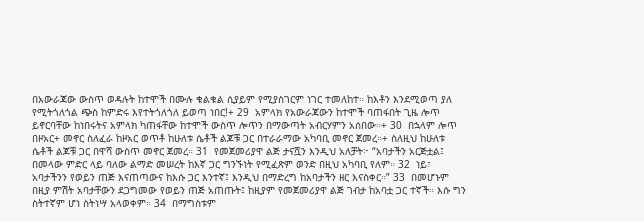በአውራጃው ውስጥ ወዳሉት ከተሞች በሙሉ ቁልቁል ሲያይም የሚያስገርም ነገር ተመለከተ። ከእቶን እንደሚወጣ ያለ የሚትጎለጎል ጭስ ከምድሩ እየተትጎለጎለ ይወጣ ነበር!+ 29  አምላክ የአውራጃውን ከተሞች ባጠፋበት ጊዜ ሎጥ ይኖርባቸው ከነበሩትና አምላክ ካጠፋቸው ከተሞች ውስጥ ሎጥን በማውጣት አብርሃምን አሰበው።+ 30  በኋላም ሎጥ በዞአር+ መኖር ስለፈራ ከዞአር ወጥቶ ከሁለቱ ሴቶች ልጆቹ ጋር በተራራማው አካባቢ መኖር ጀመረ።+ ስለዚህ ከሁለቱ ሴቶች ልጆቹ ጋር በዋሻ ውስጥ መኖር ጀመረ። 31  የመጀመሪያዋ ልጅ ታናሿን እንዲህ አለቻት፦ “አባታችን አርጅቷል፤ በመላው ምድር ላይ ባለው ልማድ መሠረት ከእኛ ጋር ግንኙነት የሚፈጽም ወንድ በዚህ አካባቢ የለም። 32  ነይ፣ አባታችንን የወይን ጠጅ እናጠጣውና ከእሱ ጋር እንተኛ፤ እንዲህ በማድረግ ከአባታችን ዘር እናስቀር።” 33  በመሆኑም በዚያ ምሽት አባታቸውን ደጋግመው የወይን ጠጅ አጠጡት፤ ከዚያም የመጀመሪያዋ ልጅ ገብታ ከአባቷ ጋር ተኛች። እሱ ግን ስትተኛም ሆነ ስትነሣ አላወቀም። 34  በማግስቱም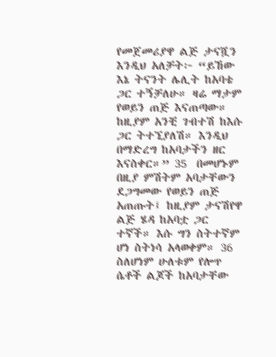የመጀመሪያዋ ልጅ ታናሿን እንዲህ አለቻት፦ “ይኸው እኔ ትናንት ሌሊት ከአባቴ ጋር ተኝቻለሁ። ዛሬ ማታም የወይን ጠጅ እናጠጣው። ከዚያም አንቺ ገብተሽ ከእሱ ጋር ትተኚያለሽ። እንዲህ በማድረግ ከአባታችን ዘር እናስቀር።” 35  በመሆኑም በዚያ ምሽትም አባታቸውን ደጋግመው የወይን ጠጅ አጠጡት፤ ከዚያም ታናሽየዋ ልጅ ሄዳ ከአባቷ ጋር ተኛች። እሱ ግን ስትተኛም ሆነ ስትነሳ አላወቀም። 36  ስለሆነም ሁለቱም የሎጥ ሴቶች ልጆች ከአባታቸው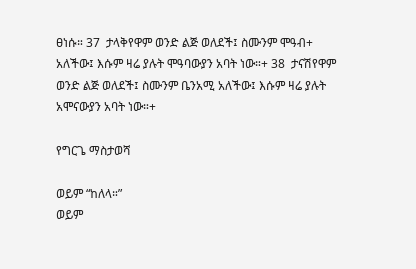ፀነሱ። 37  ታላቅየዋም ወንድ ልጅ ወለደች፤ ስሙንም ሞዓብ+ አለችው፤ እሱም ዛሬ ያሉት ሞዓባውያን አባት ነው።+ 38  ታናሽየዋም ወንድ ልጅ ወለደች፤ ስሙንም ቤንአሚ አለችው፤ እሱም ዛሬ ያሉት አሞናውያን አባት ነው።+

የግርጌ ማስታወሻ

ወይም “ከለላ።”
ወይም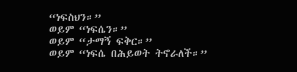“ነፍስህን።”
ወይም “ነፍሴን።”
ወይም “ታማኝ ፍቅር።”
ወይም “ነፍሴ በሕይወት ትኖራለች።”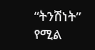“ትንሽነት” የሚል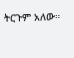ትርጉም አለው።